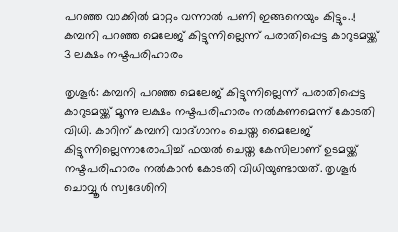പറഞ്ഞ വാക്കില്‍ മാറ്റം വന്നാല്‍ പണി ഇങ്ങനെയും കിട്ടും..! കമ്പനി പറഞ്ഞ മെലേജ് കിട്ടുന്നില്ലെന്ന് പരാതിപ്പെട്ട കാറുടമയ്ക്ക് 3 ലക്ഷം നഷ്ടപരിഹാരം

തൃശൂർ: കമ്പനി പറഞ്ഞ മെലേജ് കിട്ടുന്നില്ലെന്ന് പരാതിപ്പെട്ട കാറുടമയ്ക്ക് മൂന്നു ലക്ഷം നഷ്ടപരിഹാരം നൽകണമെന്ന് കോടതി വിധി. കാറിന് കമ്പനി വാദ്ഗാനം ചെയ്ത മൈലേജ് കിട്ടുന്നില്ലെന്നാരോപിച്ച് ഫയല്‍ ചെയ്ത കേസിലാണ് ഉടമയ്ക്ക്  നഷ്ടപരിഹാരം നല്‍കാന്‍ കോടതി വിധിയുണ്ടായത്. തൃശൂർ ചൊവ്വൂര്‍ സ്വദേശിനി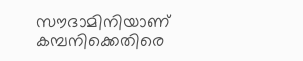സൗദാമിനിയാണ് കമ്പനിക്കെതിരെ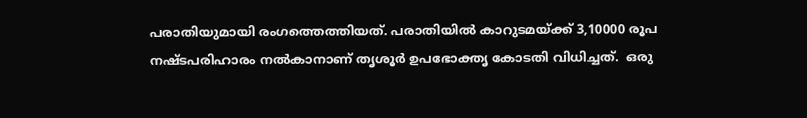പരാതിയുമായി രംഗത്തെത്തിയത്. പരാതിയിൽ കാറുടമയ്ക്ക് 3,10000 രൂപ നഷ്ടപരിഹാരം നല്‍കാനാണ് തൃശൂർ ഉപഭോക്തൃ കോടതി വിധിച്ചത്.  ഒരു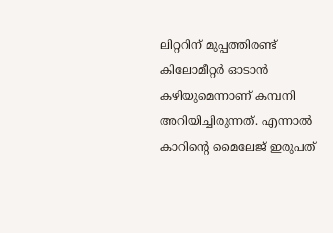ലിറ്ററിന് മുപ്പത്തിരണ്ട് കിലോമീറ്റര്‍ ഓടാൻ കഴിയുമെന്നാണ് കമ്പനി അറിയിച്ചിരുന്നത്. എന്നാൽ കാറിന്റെ മൈലേജ് ഇരുപത്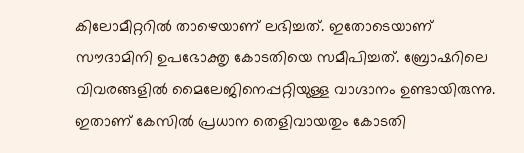കിലോമീറ്ററില്‍ താഴെയാണ് ലഭിച്ചത്. ഇതോടെയാണ് സൗദാമിനി ഉപഭോക്തൃ കോടതിയെ സമീപിച്ചത്. ബ്രോഷറിലെ വിവരങ്ങളില്‍ മൈലേജിനെപ്പറ്റിയുള്ള വാഗ്ദാനം ഉണ്ടായിരുന്നു. ഇതാണ് കേസിൽ പ്രധാന തെളിവായതും കോടതി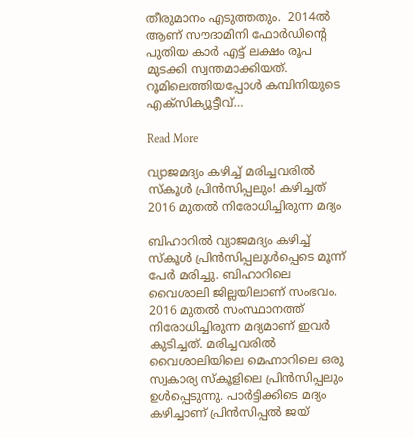തീരുമാനം എടുത്തതും.  2014ല്‍ ആണ് സൗദാമിനി ഫോര്‍ഡിന്‍റെ പുതിയ കാർ എട്ട് ലക്ഷം രൂപ മുടക്കി സ്വന്തമാക്കിയത്. റൂമിലെത്തിയപ്പോൾ കമ്പിനിയുടെ എക്സിക്യൂട്ടീവ്…

Read More

വ്യാജമദ്യം കഴിച്ച് മരിച്ചവരില്‍ സ്‌കൂള്‍ പ്രിന്‍സിപ്പലും! കഴിച്ചത്‌ 2016 മുതല്‍ നിരോധിച്ചിരുന്ന മദ്യം

ബിഹാറില്‍ വ്യാജമദ്യം കഴിച്ച് സ്‌കൂള്‍ പ്രിന്‍സിപ്പലുള്‍പ്പെടെ മൂന്ന് പേര്‍ മരിച്ചു. ബിഹാറിലെ വൈശാലി ജില്ലയിലാണ് സംഭവം. 2016 മുതല്‍ സംസ്ഥാനത്ത് നിരോധിച്ചിരുന്ന മദ്യമാണ് ഇവര്‍ കുടിച്ചത്. മരിച്ചവരില്‍ വൈശാലിയിലെ മെഹ്നാറിലെ ഒരു സ്വകാര്യ സ്‌കൂളിലെ പ്രിന്‍സിപ്പലും ഉള്‍പ്പെടുന്നു. പാര്‍ട്ടിക്കിടെ മദ്യം കഴിച്ചാണ് പ്രിന്‍സിപ്പല്‍ ജയ്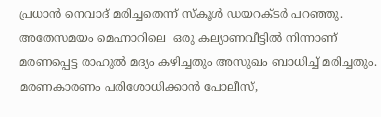പ്രധാന്‍ നെവാദ് മരിച്ചതെന്ന് സ്‌കൂള്‍ ഡയറക്ടര്‍ പറഞ്ഞു. അതേസമയം മെഹ്നാറിലെ  ഒരു കല്യാണവീട്ടില്‍ നിന്നാണ് മരണപ്പെട്ട രാഹുല്‍ മദ്യം കഴിച്ചതും അസുഖം ബാധിച്ച് മരിച്ചതും. മരണകാരണം പരിശോധിക്കാന്‍ പോലീസ്,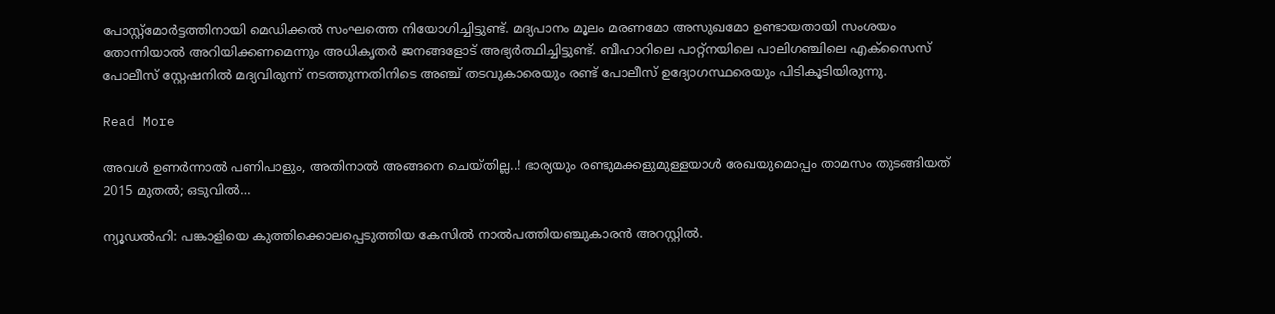പോസ്റ്റ്മോര്‍ട്ടത്തിനായി മെഡിക്കല്‍ സംഘത്തെ നിയോഗിച്ചിട്ടുണ്ട്. മദ്യപാനം മൂലം മരണമോ അസുഖമോ ഉണ്ടായതായി സംശയം തോന്നിയാല്‍ അറിയിക്കണമെന്നും അധികൃതര്‍ ജനങ്ങളോട് അഭ്യര്‍ത്ഥിച്ചിട്ടുണ്ട്. ബീഹാറിലെ പാറ്റ്നയിലെ പാലിഗഞ്ചിലെ എക്സൈസ് പോലീസ് സ്റ്റേഷനില്‍ മദ്യവിരുന്ന് നടത്തുന്നതിനിടെ അഞ്ച് തടവുകാരെയും രണ്ട് പോലീസ് ഉദ്യോഗസ്ഥരെയും പിടികൂടിയിരുന്നു.

Read More

അവള്‍ ഉണര്‍ന്നാല്‍ പണിപാളും, അതിനാല്‍ അങ്ങനെ ചെയ്തില്ല..! ഭാര്യയും രണ്ടുമക്കളുമുള്ളയാള്‍ രേഖയുമൊപ്പം താമസം തുടങ്ങിയത് 2015 മുതല്‍; ഒടുവില്‍…

ന്യൂഡൽഹി: പങ്കാളിയെ കുത്തിക്കൊലപ്പെടുത്തിയ കേസിൽ നാൽപത്തിയഞ്ചുകാരൻ അറസ്റ്റിൽ.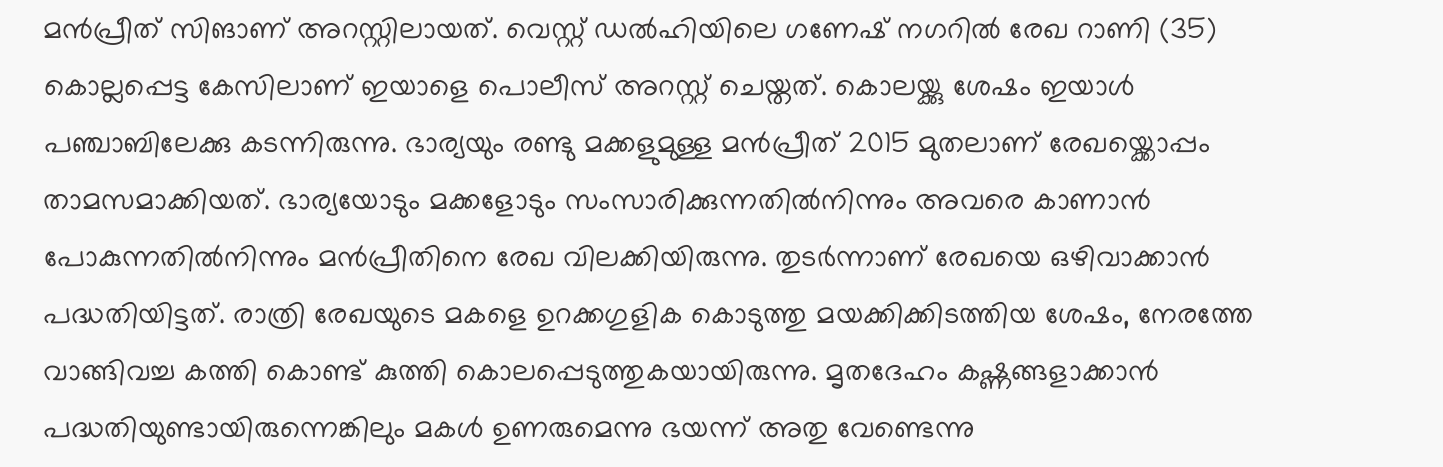മൻപ്രീത് സിങാണ് അറസ്റ്റിലായത്. വെസ്റ്റ് ഡൽഹിയിലെ ഗണേഷ് നഗറിൽ രേഖ റാണി (35) കൊല്ലപ്പെട്ട കേസിലാണ് ഇയാളെ പൊലീസ് അറസ്റ്റ് ചെയ്തത്. കൊലയ്ക്കു ശേഷം ഇയാൾ പഞ്ചാബിലേക്കു കടന്നിരുന്നു. ഭാര്യയും രണ്ടു മക്കളുമുള്ള മൻപ്രീത് 2015 മുതലാണ് രേഖയ്ക്കൊപ്പം താമസമാക്കിയത്. ഭാര്യയോടും മക്കളോടും സംസാരിക്കുന്നതിൽനിന്നും അവരെ കാണാൻ പോകുന്നതിൽനിന്നും മൻപ്രീതിനെ രേഖ വിലക്കിയിരുന്നു. തുടർന്നാണ് രേഖയെ ഒഴിവാക്കാൻ പദ്ധതിയിട്ടത്. രാത്രി രേഖയുടെ മകളെ ഉറക്കഗുളിക കൊടുത്തു മയക്കിക്കിടത്തിയ ശേഷം, നേരത്തേ വാങ്ങിവച്ച കത്തി കൊണ്ട് കുത്തി കൊലപ്പെടുത്തുകയായിരുന്നു. മൃതദേഹം കഷ്ണങ്ങളാക്കാൻ പദ്ധതിയുണ്ടായിരുന്നെങ്കിലും മകൾ ഉണരുമെന്നു ഭയന്ന് അതു വേണ്ടെന്നു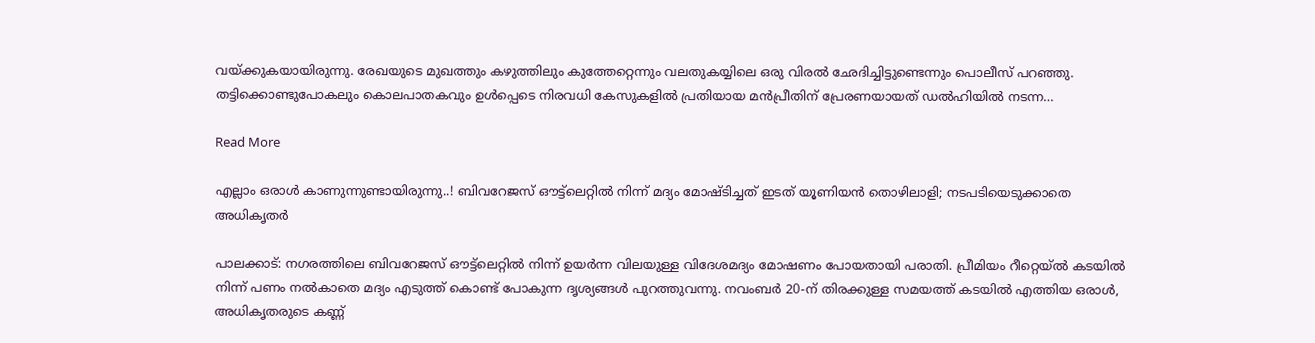വയ്ക്കുകയായിരുന്നു. രേഖയുടെ മുഖത്തും കഴുത്തിലും കുത്തേറ്റെന്നും വലതുകയ്യിലെ ഒരു വിരൽ ഛേദിച്ചിട്ടുണ്ടെന്നും പൊലീസ് പറഞ്ഞു. തട്ടിക്കൊണ്ടുപോകലും കൊലപാതകവും ഉൾപ്പെടെ നിരവധി കേസുകളിൽ പ്രതിയായ മൻപ്രീതിന് പ്രേരണയായത് ഡൽഹിയിൽ‌ നടന്ന…

Read More

എല്ലാം ഒരാള്‍ കാണുന്നുണ്ടായിരുന്നു..! ബിവറേജസ് ഔട്ട്‌ലെറ്റില്‍ നിന്ന് മദ്യം മോഷ്ടിച്ചത് ഇടത് യൂണിയന്‍ തൊഴിലാളി; നടപടിയെടുക്കാതെ അധികൃതര്‍

പാലക്കാട്: നഗരത്തിലെ ബിവറേജസ് ഔട്ട്‌ലെറ്റിൽ നിന്ന് ഉയർന്ന വിലയുള്ള വിദേശമദ്യം മോഷണം പോയതായി പരാതി. പ്രീമിയം റീറ്റെയ്‌ൽ കടയിൽ നിന്ന് പണം നൽകാതെ മദ്യം എടുത്ത് കൊണ്ട് പോകുന്ന ദൃശ്യങ്ങൾ പുറത്തുവന്നു. നവംബർ 20-ന് തിരക്കുള്ള സമയത്ത് കടയിൽ എത്തിയ ഒരാൾ, അധികൃതരുടെ കണ്ണ്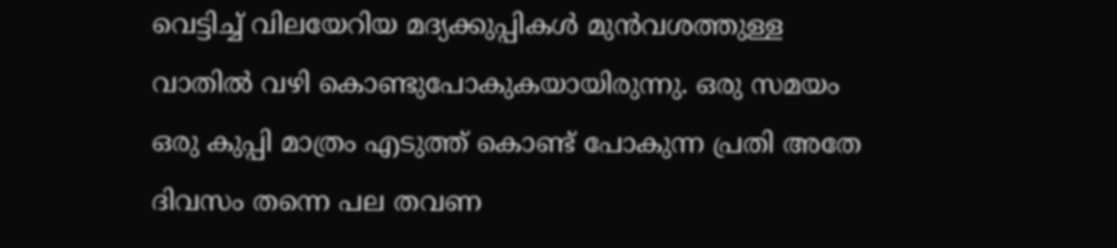വെട്ടിച്ച് വിലയേറിയ മദ്യക്കുപ്പികൾ മുൻവശത്തുള്ള വാതിൽ വഴി കൊണ്ടുപോകുകയായിരുന്നു. ഒരു സമയം ഒരു കുപ്പി മാത്രം എടുത്ത് കൊണ്ട് പോകുന്ന പ്രതി അതേ ദിവസം തന്നെ പല തവണ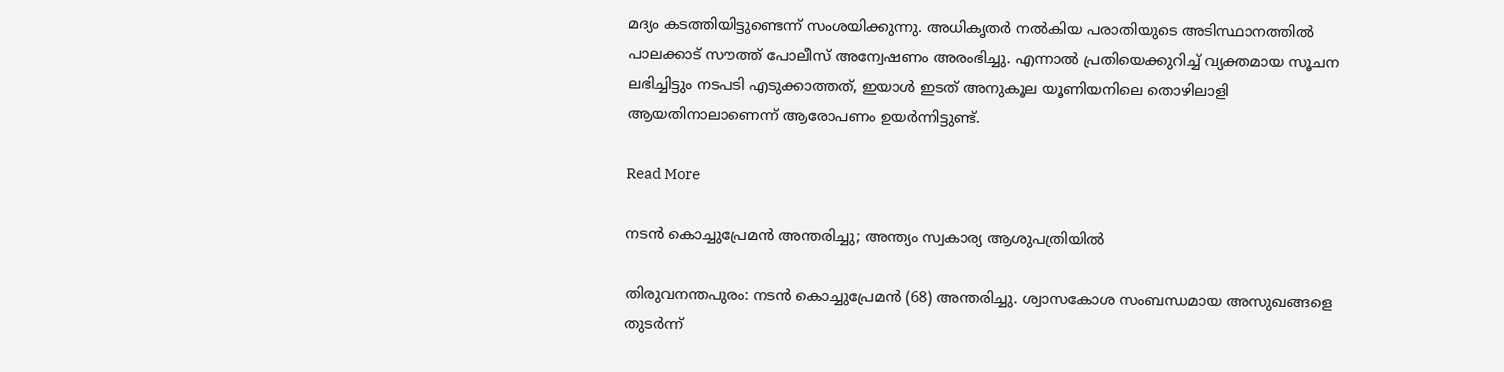മദ്യം കടത്തിയിട്ടുണ്ടെന്ന് സംശയിക്കുന്നു. അധികൃതർ നൽകിയ പരാതിയുടെ അടിസ്ഥാനത്തിൽ പാലക്കാട് സൗത്ത് പോലീസ് അന്വേഷണം അരംഭിച്ചു. എന്നാൽ പ്രതിയെക്കുറിച്ച് വ്യക്തമായ സൂചന ലഭിച്ചിട്ടും നടപടി ‌എടുക്കാത്തത്, ഇയാൾ ഇടത് അനുകൂല യൂണിയനിലെ തൊഴിലാളി ആയതിനാലാണെന്ന് ആരോപണം ഉയർന്നിട്ടുണ്ട്.

Read More

നടൻ കൊച്ചുപ്രേമൻ അന്തരിച്ചു; അന്ത്യം സ്വകാര്യ ആശുപത്രിയിൽ

തിരുവനന്തപുരം: നടൻ കൊച്ചുപ്രേമൻ (68) അന്തരിച്ചു. ശ്വാസകോശ സംബന്ധമായ അസുഖങ്ങളെ തുടർന്ന്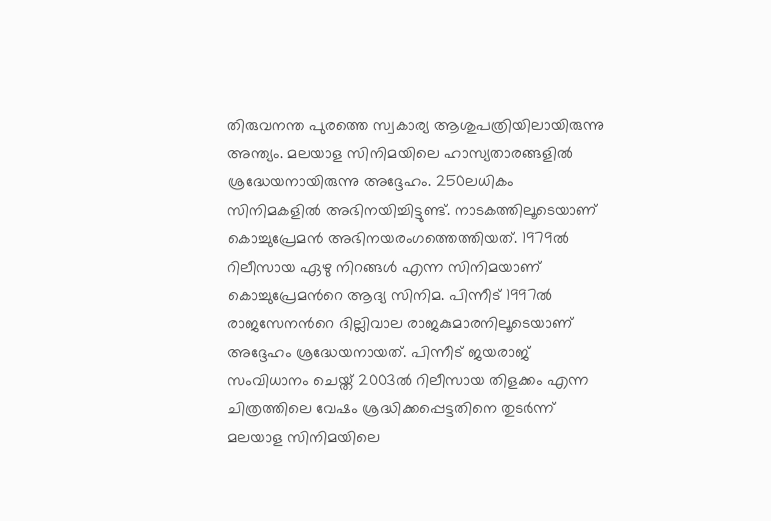തിരുവനന്ത പുരത്തെ സ്വകാര്യ ആശുപത്രിയിലായിരുന്നു അന്ത്യം. മലയാള സിനിമയിലെ ഹാസ്യതാരങ്ങളിൽ ശ്രദ്ധേയനായിരുന്നു അദ്ദേഹം. 250ലധികം സിനിമകളിൽ അഭിനയിച്ചിട്ടുണ്ട്. നാടകത്തിലൂടെയാണ് കൊച്ചുപ്രേമൻ അഭിനയരംഗത്തെത്തിയത്. 1979ൽ റിലീസായ ഏഴു നിറങ്ങൾ എന്ന സിനിമയാണ് കൊച്ചുപ്രേമന്‍റെ ആദ്യ സിനിമ. പിന്നീട് 1997ൽ രാജസേനന്‍റെ ദില്ലിവാല രാജകുമാരനിലൂടെയാണ് അദ്ദേഹം ശ്രദ്ധേയനായത്. പിന്നീട് ജയരാജ് സംവിധാനം ചെയ്ത് 2003ൽ റിലീസായ തിളക്കം എന്ന ചിത്രത്തിലെ വേഷം ശ്രദ്ധിക്കപ്പെട്ടതിനെ തുടർന്ന് മലയാള സിനിമയിലെ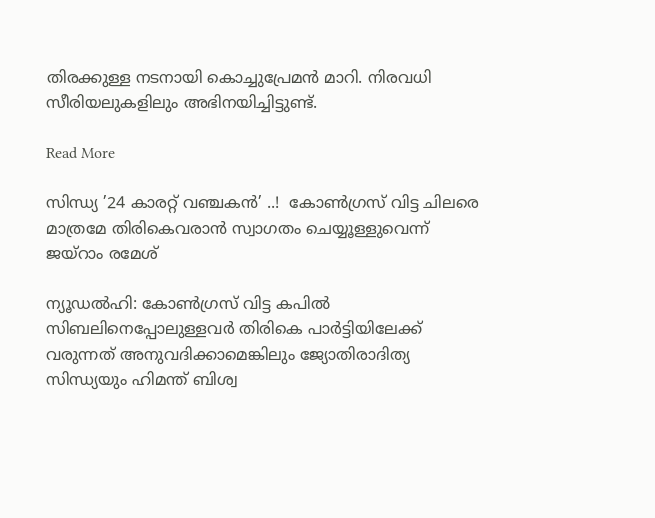തിരക്കുള്ള നടനായി കൊച്ചുപ്രേമൻ മാറി. നിരവധി സീരിയലുകളിലും അഭിനയിച്ചിട്ടുണ്ട്.

Read More

സിന്ധ്യ ’24 കാരറ്റ് വഞ്ചകൻ’ ..!  കോൺഗ്രസ് വിട്ട ചിലരെ മാത്രമേ തിരികെവരാൻ സ്വാഗതം ചെയ്യൂള്ളുവെന്ന് ജയ്റാം രമേശ്

ന്യൂഡൽഹി: കോൺഗ്രസ് വിട്ട കപിൽ സിബലിനെപ്പോലുള്ളവർ തിരികെ പാർട്ടിയിലേക്ക് വരുന്നത് അനുവദിക്കാമെങ്കിലും ജ്യോതിരാദിത്യ സിന്ധ്യയും ഹിമന്ത് ബിശ്വ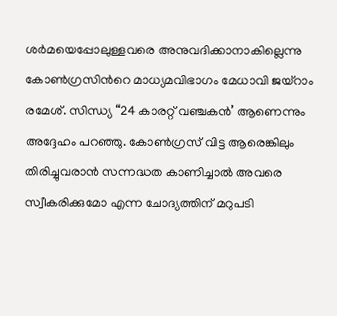ശർമയെപ്പോലുള്ളവരെ അനുവദിക്കാനാകില്ലെന്നു കോൺഗ്രസിന്‍റെ മാധ്യമവിഭാഗം മേധാവി ജയ്റാം രമേശ്. സിന്ധ്യ “24 കാരറ്റ് വഞ്ചകൻ’ ആണെന്നും അദ്ദേഹം പറഞ്ഞു. കോൺഗ്രസ് വിട്ട ആരെങ്കിലും തിരിച്ചുവരാൻ സന്നദ്ധത കാണിച്ചാൽ അവരെ സ്വീകരിക്കുമോ എന്ന ചോദ്യത്തിന് മറുപടി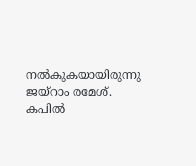നൽകുകയായിരുന്നു ജയ്റാം രമേശ്. കപിൽ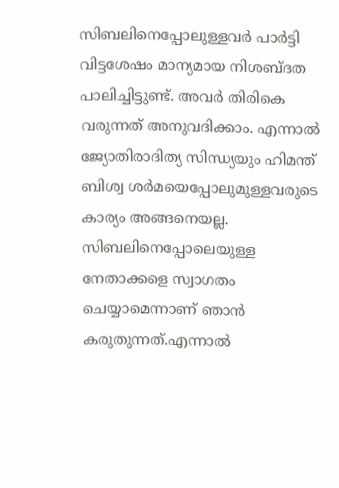സിബലിനെപ്പോലുള്ളവർ പാർട്ടി വിട്ടശേഷം മാന്യമായ നിശബ്ദത പാലിച്ചിട്ടുണ്ട്. അവർ തിരികെ വരുന്നത് അനുവദിക്കാം. എന്നാൽ ജ്യോതിരാദിത്യ സിന്ധ്യയും ഹിമന്ത് ബിശ്വ ശർമയെപ്പോലുമുള്ളവരുടെ കാര്യം അങ്ങനെയല്ല. സിബലിനെപ്പോലെയുള്ള നേതാക്കളെ സ്വാഗതം ചെയ്യാമെന്നാണ് ഞാൻ കരുതുന്നത്.എന്നാൽ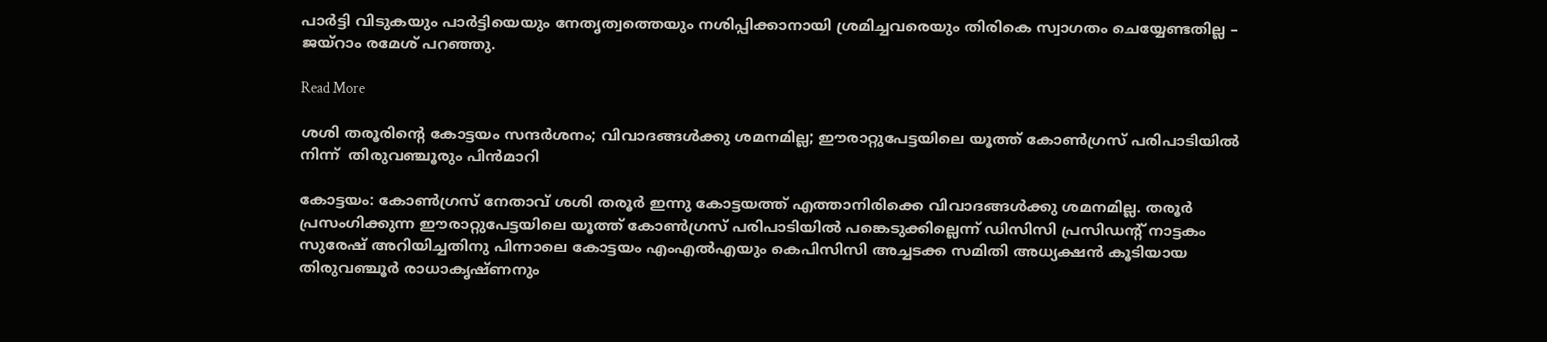പാർട്ടി വിടുകയും പാർട്ടിയെയും നേതൃത്വത്തെയും നശിപ്പിക്കാനായി ശ്രമിച്ചവരെയും തിരികെ സ്വാഗതം ചെയ്യേണ്ടതില്ല – ജയ്റാം രമേശ് പറഞ്ഞു.

Read More

ശശി തരൂരിന്‍റെ കോട്ടയം സന്ദർശനം; വിവാദങ്ങൾക്കു ശമനമില്ല; ഈരാറ്റുപേട്ടയിലെ യൂത്ത് കോണ്‍ഗ്രസ് പരിപാടിയിൽ നിന്ന്  തിരുവഞ്ചൂരും പിൻമാറി

കോട്ടയം: കോണ്‍ഗ്രസ് നേതാവ് ശശി തരൂർ ഇന്നു കോട്ടയത്ത് എത്താനിരിക്കെ വിവാദങ്ങൾക്കു ശമനമില്ല. തരൂർ പ്രസംഗിക്കുന്ന ഈരാറ്റുപേട്ടയിലെ യൂത്ത് കോണ്‍ഗ്രസ് പരിപാടിയിൽ പങ്കെടുക്കില്ലെന്ന് ഡിസിസി പ്രസിഡന്‍റ് നാട്ടകം സുരേഷ് അറിയിച്ചതിനു പിന്നാലെ കോട്ടയം എംഎൽഎയും കെപിസിസി അച്ചടക്ക സമിതി അധ്യക്ഷൻ കൂടിയായ തിരുവഞ്ചൂർ രാധാകൃഷ്ണനും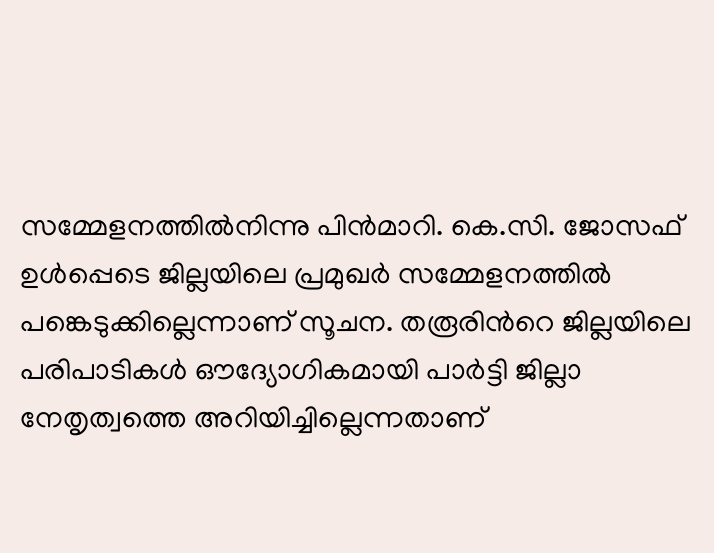സമ്മേളനത്തിൽനിന്നു പിൻമാറി. കെ.സി. ജോസഫ് ഉൾപ്പെടെ ജില്ലയിലെ പ്രമുഖർ സമ്മേളനത്തിൽ പങ്കെടുക്കില്ലെന്നാണ് സൂചന. തരൂരിന്‍റെ ജില്ലയിലെ പരിപാടികൾ ഔദ്യോഗികമായി പാർട്ടി ജില്ലാ നേതൃത്വത്തെ അറിയിച്ചില്ലെന്നതാണ്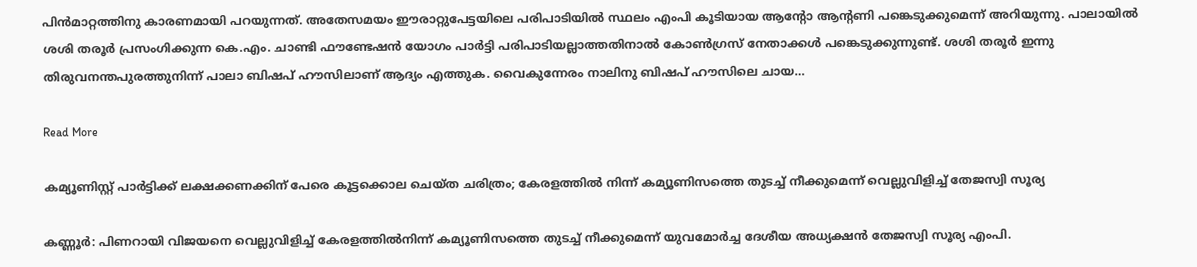പിൻമാറ്റത്തിനു കാരണമായി പറയുന്നത്. അതേസമയം ഈരാറ്റുപേട്ടയിലെ പരിപാടിയിൽ സ്ഥലം എംപി കൂടിയായ ആന്‍റോ ആന്‍റണി പങ്കെടുക്കുമെന്ന് അറിയുന്നു. പാലായിൽ ശശി തരൂർ പ്രസംഗിക്കുന്ന കെ.എം. ചാണ്ടി ഫൗണ്ടേഷൻ യോഗം പാർട്ടി പരിപാടിയല്ലാത്തതിനാൽ കോൺഗ്രസ് നേതാക്കൾ പങ്കെടുക്കുന്നുണ്ട്. ശശി തരൂർ ഇന്നു തിരുവനന്തപുരത്തുനിന്ന് പാലാ ബിഷപ് ഹൗസിലാണ് ആദ്യം എത്തുക. വൈകുന്നേരം നാലിനു ബിഷപ് ഹൗസിലെ ചായ…

Read More

കമ്യൂണിസ്റ്റ് പാർട്ടിക്ക് ലക്ഷക്കണക്കിന് പേരെ കൂട്ടക്കൊല ചെയ്ത ചരിത്രം; കേരളത്തില്‍ നിന്ന് കമ്യൂണിസത്തെ തുടച്ച് നീക്കുമെന്ന് വെല്ലുവിളിച്ച് തേജസ്വി സൂര്യ

കണ്ണൂർ: പിണറായി വിജയനെ വെല്ലുവിളിച്ച് കേരളത്തില്‍നിന്ന് കമ്യൂണിസത്തെ തുടച്ച് നീക്കുമെന്ന് യുവമോര്‍ച്ച ദേശീയ അധ്യക്ഷൻ തേജസ്വി സൂര്യ എംപി.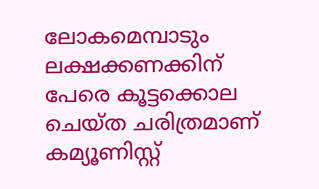ലോകമെമ്പാടും ലക്ഷക്കണക്കിന് പേരെ കൂട്ടക്കൊല ചെയ്ത ചരിത്രമാണ് കമ്യൂണിസ്റ്റ്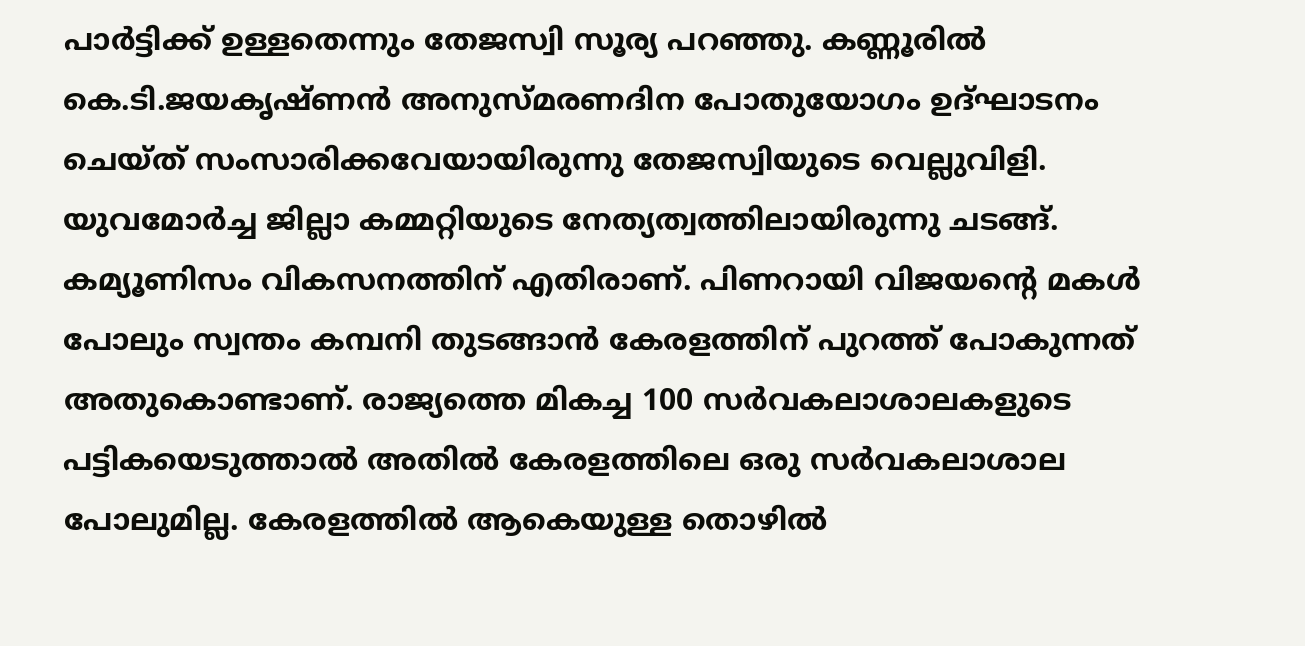പാർട്ടിക്ക് ഉള്ളതെന്നും തേജസ്വി സൂര്യ പറഞ്ഞു. കണ്ണൂരില്‍ കെ.ടി.ജയകൃഷ്ണന്‍ അനുസ്മരണദിന പോതുയോഗം ഉദ്ഘാടനം ചെയ്‌ത്‌ സംസാരിക്കവേയായിരുന്നു തേജസ്വിയുടെ വെല്ലുവിളി. യുവമോര്‍ച്ച ജില്ലാ കമ്മറ്റിയുടെ നേത്യത്വത്തിലായിരുന്നു ചടങ്ങ്. കമ്യൂണിസം വികസനത്തിന് എതിരാണ്. പിണറായി വിജയന്‍റെ മകൾ പോലും സ്വന്തം കമ്പനി തുടങ്ങാൻ കേരളത്തിന് പുറത്ത് പോകുന്നത് അതുകൊണ്ടാണ്. രാജ്യത്തെ മികച്ച 100 സർവകലാശാലകളുടെ പട്ടികയെടുത്താൽ അതിൽ കേരളത്തിലെ ഒരു സർവകലാശാല പോലുമില്ല. കേരളത്തില്‍ ആകെയുള്ള തൊഴില്‍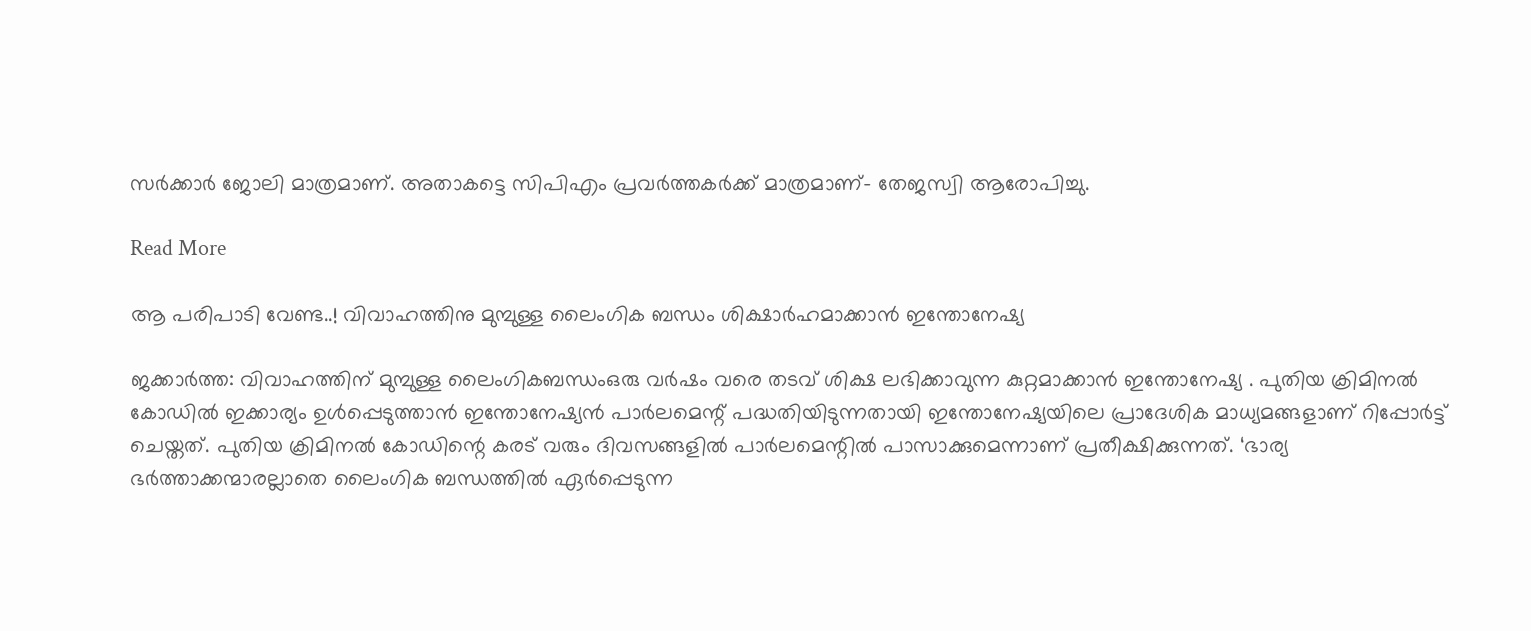സര്‍ക്കാര്‍ ജോലി മാത്രമാണ്. അതാകട്ടെ സിപിഎം പ്രവർത്തകർക്ക് മാത്രമാണ്- തേജസ്വി ആരോപിച്ചു.

Read More

ആ പരിപാടി വേണ്ട..! വിവാഹത്തിനു മുമ്പുള്ള ലൈംഗിക ബന്ധം ശിക്ഷാര്‍ഹമാക്കാന്‍ ഇന്തോനേഷ്യ

ജക്കാര്‍ത്ത: വിവാഹത്തിന് മുമ്പുള്ള ലൈംഗികബന്ധംഒരു വര്‍ഷം വരെ തടവ് ശിക്ഷ ലഭിക്കാവുന്ന കുറ്റമാക്കാന്‍ ഇന്തോനേഷ്യ . പുതിയ ക്രിമിനല്‍ കോഡില്‍ ഇക്കാര്യം ഉള്‍പ്പെടുത്താന്‍ ഇന്തോനേഷ്യന്‍ പാര്‍ലമെന്റ് പദ്ധതിയിടുന്നതായി ഇന്തോനേഷ്യയിലെ പ്രാദേശിക മാധ്യമങ്ങളാണ് റിപ്പോര്‍ട്ട് ചെയ്തത്. പുതിയ ക്രിമിനല്‍ കോഡിന്റെ കരട് വരും ദിവസങ്ങളില്‍ പാര്‍ലമെന്റില്‍ പാസാക്കുമെന്നാണ് പ്രതീക്ഷിക്കുന്നത്. ‘ഭാര്യ ഭര്‍ത്താക്കന്മാരല്ലാതെ ലൈംഗിക ബന്ധത്തില്‍ ഏര്‍പ്പെടുന്ന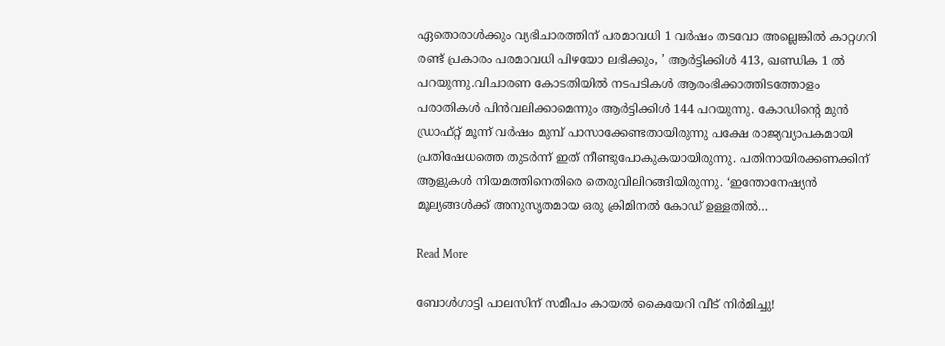ഏതൊരാള്‍ക്കും വ്യഭിചാരത്തിന് പരമാവധി 1 വര്‍ഷം തടവോ അല്ലെങ്കില്‍ കാറ്റഗറി രണ്ട് പ്രകാരം പരമാവധി പിഴയോ ലഭിക്കും, ’ ആര്‍ട്ടിക്കിള്‍ 413, ഖണ്ഡിക 1 ല്‍ പറയുന്നു.വിചാരണ കോടതിയില്‍ നടപടികള്‍ ആരംഭിക്കാത്തിടത്തോളം പരാതികള്‍ പിന്‍വലിക്കാമെന്നും ആര്‍ട്ടിക്കിള്‍ 144 പറയുന്നു. കോഡിന്റെ മുന്‍ ഡ്രാഫ്റ്റ് മൂന്ന് വര്‍ഷം മുമ്പ് പാസാക്കേണ്ടതായിരുന്നു പക്ഷേ രാജ്യവ്യാപകമായി പ്രതിഷേധത്തെ തുടര്‍ന്ന് ഇത് നീണ്ടുപോകുകയായിരുന്നു. പതിനായിരക്കണക്കിന് ആളുകള്‍ നിയമത്തിനെതിരെ തെരുവിലിറങ്ങിയിരുന്നു. ‘ഇന്തോനേഷ്യന്‍ മൂല്യങ്ങള്‍ക്ക് അനുസൃതമായ ഒരു ക്രിമിനല്‍ കോഡ് ഉള്ളതില്‍…

Read More

ബോൾഗാട്ടി പാലസിന് സമീപം കായൽ കൈയേറി വീട് നിർമിച്ചു!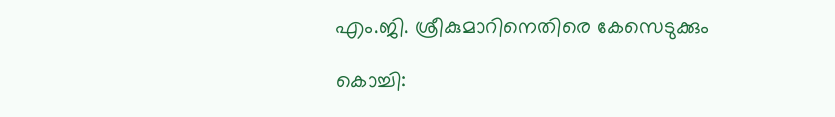എം.ജി. ശ്രീകുമാറിനെതിരെ കേസെടുക്കും

കൊച്ചി: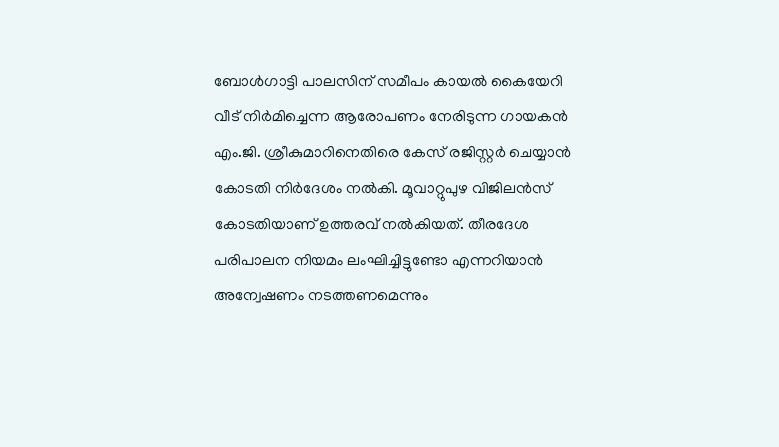ബോൾഗാട്ടി പാലസിന് സമീപം കായൽ കൈയേറി വീട് നിർമിച്ചെന്ന ആരോപണം നേരിടുന്ന ഗാ‌യ‌കൻ എം.ജി. ശ്രീകുമാറിനെതിരെ കേസ് രജിസ്റ്റർ ചെയ്യാൻ കോടതി നിർദേശം നൽകി. മൂവാറ്റുപുഴ വിജിലൻസ് കോടതിയാണ് ഉത്തരവ് നൽകിയത്. തീരദേശ പരിപാലന നിയമം ലംഘിച്ചിട്ടുണ്ടോ എന്നറിയാൻ അന്വേഷണം നടത്തണമെന്നും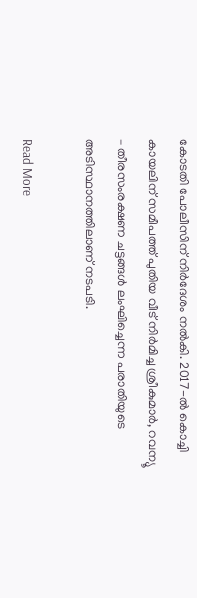കോടതി പോലീസിന് നിർദേശം നൽകി. 2017-ൽ കൊച്ചി കായലിന് സമീപത്ത് പുതിയ വീട് നിർമിച്ച ശ്രീകുമാർ, റവന്യൂ – തീരസംരക്ഷണ ചട്ടങ്ങൾ ലംഘിച്ചെന്ന പരാതിയുടെ അടിസ്ഥാനത്തിലാണ് നടപടി.

Read More